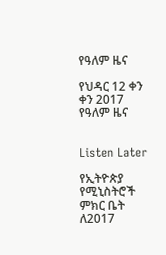የዓለም ዜና

የህዳር 12 ቀን ቀን 2017 የዓለም ዜና


Listen Later

የኢትዮጵያ የሚኒስትሮች ምክር ቤት ለ2017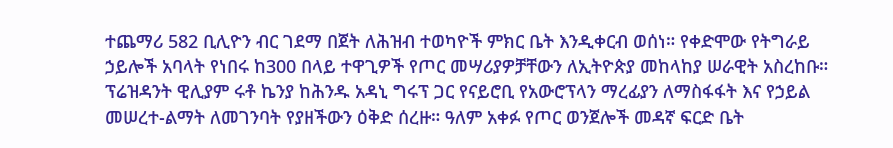ተጨማሪ 582 ቢሊዮን ብር ገደማ በጀት ለሕዝብ ተወካዮች ምክር ቤት እንዲቀርብ ወሰነ። የቀድሞው የትግራይ ኃይሎች አባላት የነበሩ ከ300 በላይ ተዋጊዎች የጦር መሣሪያዎቻቸውን ለኢትዮጵያ መከላከያ ሠራዊት አስረከቡ። ፕሬዝዳንት ዊሊያም ሩቶ ኬንያ ከሕንዱ አዳኒ ግሩፕ ጋር የናይሮቢ የአውሮፕላን ማረፊያን ለማስፋፋት እና የኃይል መሠረተ-ልማት ለመገንባት የያዘችውን ዕቅድ ሰረዙ። ዓለም አቀፉ የጦር ወንጀሎች መዳኛ ፍርድ ቤት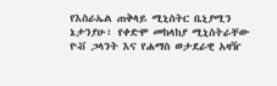የእስራኤል ጠቅላይ ሚኒስትር ቤኒያሚን ኔታንያሁ፣ የቀድሞ መከላከያ ሚኒስትራቸው ዮቭ ጋላንት እና የሐማስ ወታደራዊ አዛዥ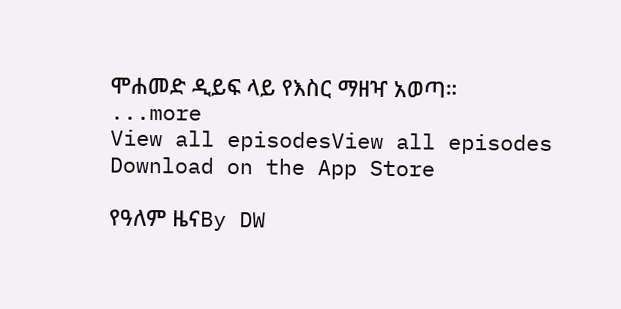ሞሐመድ ዲይፍ ላይ የእስር ማዘዣ አወጣ።
...more
View all episodesView all episodes
Download on the App Store

የዓለም ዜናBy DW